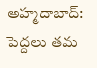అహ్మదాబాద్: పెద్దలు తమ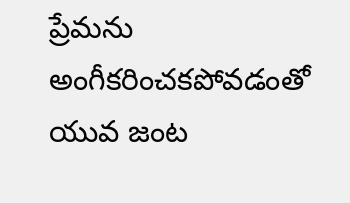ప్రేమను అంగీకరించకపోవడంతో యువ జంట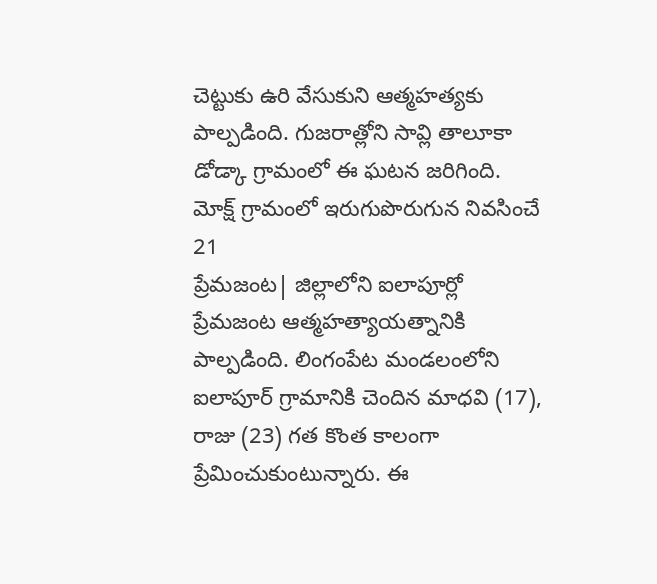చెట్టుకు ఉరి వేసుకుని ఆత్మహత్యకు పాల్పడింది. గుజరాత్లోని సావ్లి తాలూకా డోడ్కా గ్రామంలో ఈ ఘటన జరిగింది. మోక్ష్ గ్రామంలో ఇరుగుపొరుగున నివసించే 21
ప్రేమజంట| జిల్లాలోని ఐలాపూర్లో ప్రేమజంట ఆత్మహత్యాయత్నానికి పాల్పడింది. లింగంపేట మండలంలోని ఐలాపూర్ గ్రామానికి చెందిన మాధవి (17), రాజు (23) గత కొంత కాలంగా ప్రేమించుకుంటున్నారు. ఈ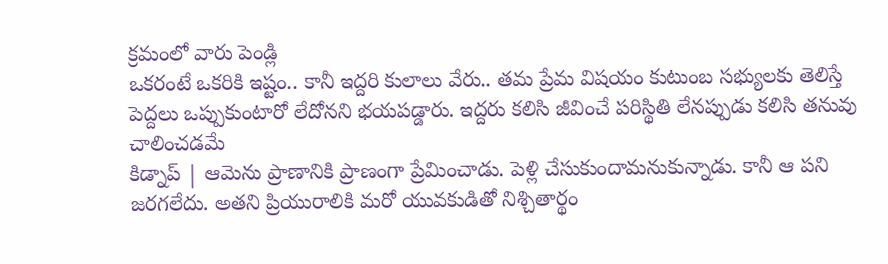క్రమంలో వారు పెండ్లి
ఒకరంటే ఒకరికి ఇష్టం.. కానీ ఇద్దరి కులాలు వేరు.. తమ ప్రేమ విషయం కుటుంబ సభ్యులకు తెలిస్తే పెద్దలు ఒప్పుకుంటారో లేదోనని భయపడ్డారు. ఇద్దరు కలిసి జీవించే పరిస్థితి లేనప్పుడు కలిసి తనువు చాలించడమే
కిడ్నాప్ | ఆమెను ప్రాణానికి ప్రాణంగా ప్రేమించాడు. పెళ్లి చేసుకుందామనుకున్నాడు. కానీ ఆ పని జరగలేదు. అతని ప్రియురాలికి మరో యువకుడితో నిశ్చితార్థం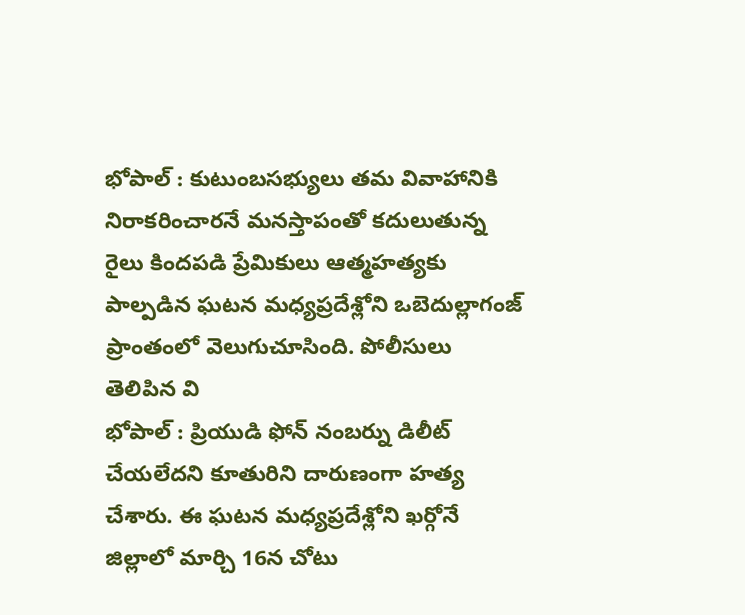భోపాల్ : కుటుంబసభ్యులు తమ వివాహానికి నిరాకరించారనే మనస్తాపంతో కదులుతున్న రైలు కిందపడి ప్రేమికులు ఆత్మహత్యకు పాల్పడిన ఘటన మధ్యప్రదేశ్లోని ఒబెదుల్లాగంజ్ ప్రాంతంలో వెలుగుచూసింది. పోలీసులు తెలిపిన వి
భోపాల్ : ప్రియుడి ఫోన్ నంబర్ను డిలీట్ చేయలేదని కూతురిని దారుణంగా హత్య చేశారు. ఈ ఘటన మధ్యప్రదేశ్లోని ఖర్గోనే జిల్లాలో మార్చి 16న చోటు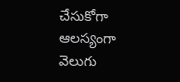చేసుకోగా ఆలస్యంగా వెలుగు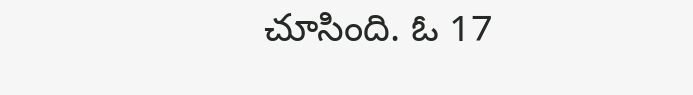చూసింది. ఓ 17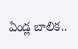ఏండ్ల బాలిక..